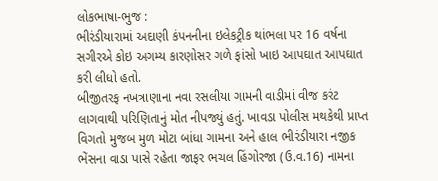લોકભાષા-ભુજ :
ભીરંડીયારામાં અદાણી કંપનનીના ઇલેકટ્રીક થાંભલા પર 16 વર્ષના સગીરએ કોઇ અગમ્ય કારણોસર ગળે ફાંસો ખાઇ આપઘાત આપઘાત કરી લીધો હતો.
બીજીતરફ નખત્રાણાના નવા રસલીયા ગામની વાડીમાં વીજ કરંટ લાગવાથી પરિણિતાનું મોત નીપજ્યું હતું. ખાવડા પોલીસ મથકેથી પ્રાપ્ત વિગતો મુજબ મુળ મોટા બાંધા ગામના અને હાલ ભીરંડીયારા નજીક ભેંસના વાડા પાસે રહેતા જાફર ભચલ હિંગોરજા (ઉ.વ.16) નામના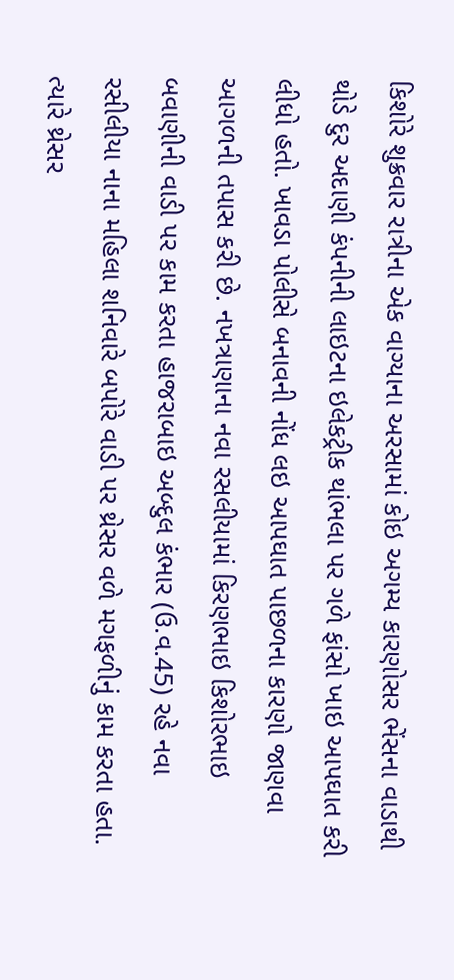કિશોરે શુક્રવાર રાત્રીના એક વાગ્યાના અરસામાં કોઇ અગમ્ય કારણોસર ભેંસના વાડાથી થોડે દુર અદાણી કંપનીની લાઇટના ઇલેકટ્રીક થાંભલા પર ગળે ફાંસો ખાઇ આપઘાત કરી લીધો હતો. ખાવડા પોલીસે બનાવની નોંધ લઇ આપઘાત પાછળના કારણો જાણવા આગળની તપાસ કરી છે. નખત્રાણાના નવા રસલીયામાં કિરણભાઇ કિશોરભાઇ બવાણીની વાડી પર કામ કરતા હાજરાબાઇ અબ્દુલ કંભાર (ઉ.વ.45) રહે નવા રસીલીયા નાના મહિલા શનિવારે બપોરે વાડી પર થ્રેસર વળે મગફળીનું કામ કરતા હતા. ત્યારે થ્રેસર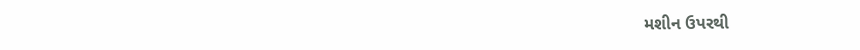મશીન ઉપરથી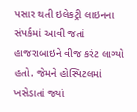પસાર થતી ઇલેકટ્રી લાઇનના સંપર્કમાં આવી જતાં હાજરાબાઇને વીજ કરંટ લાગ્યો હતો. જેમને હોસ્પિટલમાં ખસેડાતાં જ્યાં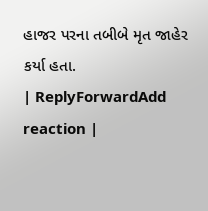હાજર પરના તબીબે મૃત જાહેર કર્યા હતા.
| ReplyForwardAdd reaction |